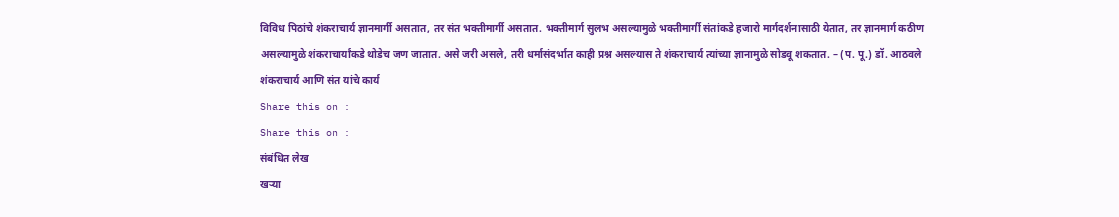विविध पिठांचे शंकराचार्य ज्ञानमार्गी असतात, तर संत भक्तीमार्गी असतात. भक्तीमार्ग सुलभ असल्यामुळे भक्तीमार्गी संतांकडे हजारो मार्गदर्शनासाठी येतात, तर ज्ञानमार्ग कठीण असल्यामुळे शंकराचार्यांकडे थोडेच जण जातात. असे जरी असले, तरी धर्मासंदर्भात काही प्रश्न असल्यास ते शंकराचार्य त्यांच्या ज्ञानामुळे सोडवू शकतात. – (प. पू.) डॉ. आठवले
शंकराचार्य आणि संत यांचे कार्य
Share this on :
Share this on :
संबंधित लेख
खऱ्या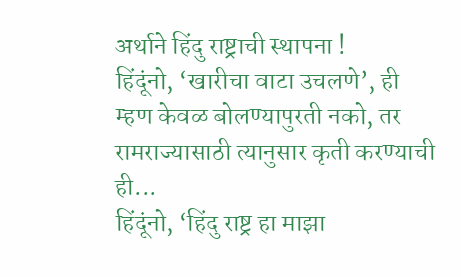अर्थाने हिंदु राष्ट्राची स्थापना !
हिंदूंनो, ‘खारीचा वाटा उचलणे’, ही म्हण केवळ बोलण्यापुरती नको, तर रामराज्यासाठी त्यानुसार कृती करण्याची ही...
हिंदूंनो, ‘हिंदु राष्ट्र हा माझा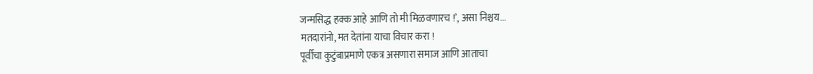जन्मसिद्ध हक्क आहे आणि तो मी मिळवणारच !’, असा निश्चय...
मतदारांनो, मत देतांना याचा विचार करा !
पूर्वीचा कुटुंबाप्रमाणे एकत्र असणारा समाज आणि आताचा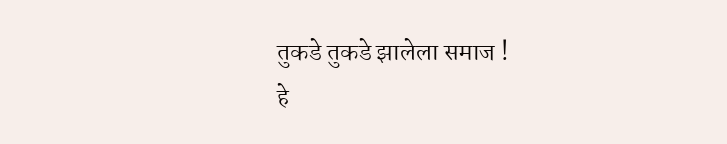तुकडे तुकडे झालेला समाज !
हे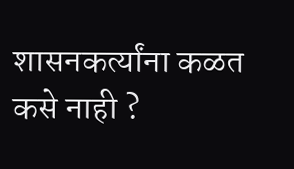शासनकर्त्यांना कळत कसे नाही ?